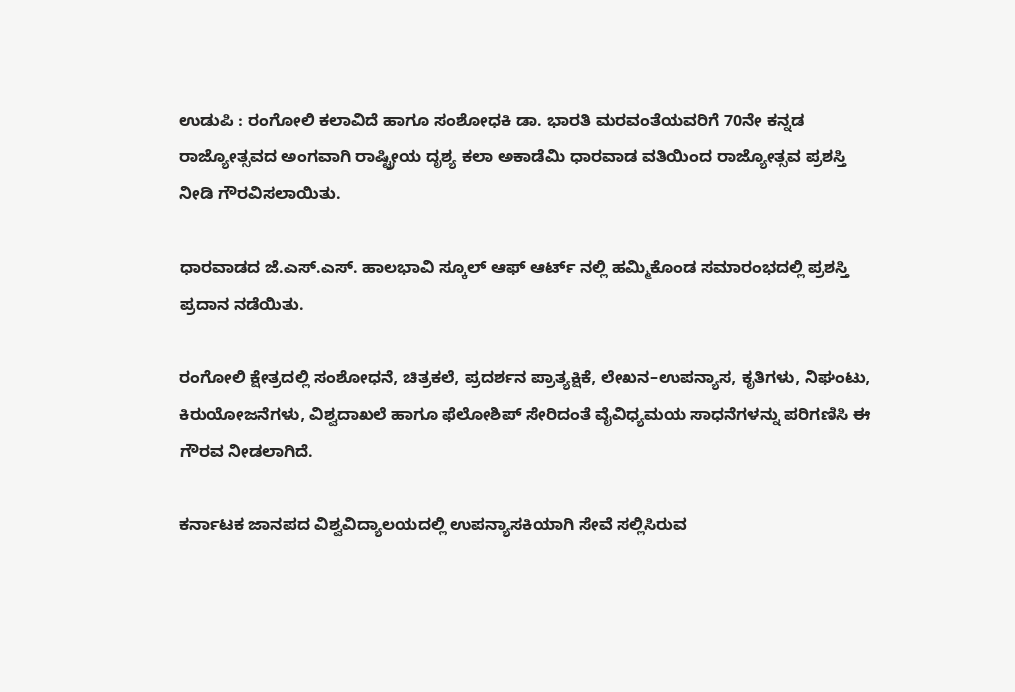ಉಡುಪಿ : ರಂಗೋಲಿ ಕಲಾವಿದೆ ಹಾಗೂ ಸಂಶೋಧಕಿ ಡಾ. ಭಾರತಿ ಮರವಂತೆಯವರಿಗೆ 70ನೇ ಕನ್ನಡ ರಾಜ್ಯೋತ್ಸವದ ಅಂಗವಾಗಿ ರಾಷ್ಟ್ರೀಯ ದೃಶ್ಯ ಕಲಾ ಅಕಾಡೆಮಿ ಧಾರವಾಡ ವತಿಯಿಂದ ರಾಜ್ಯೋತ್ಸವ ಪ್ರಶಸ್ತಿ ನೀಡಿ ಗೌರವಿಸಲಾಯಿತು.

ಧಾರವಾಡದ ಜೆ.ಎಸ್.ಎಸ್. ಹಾಲಭಾವಿ ಸ್ಕೂಲ್ ಆಫ್ ಆರ್ಟ್ ನಲ್ಲಿ ಹಮ್ಮಿಕೊಂಡ ಸಮಾರಂಭದಲ್ಲಿ ಪ್ರಶಸ್ತಿ ಪ್ರದಾನ ನಡೆಯಿತು.

ರಂಗೋಲಿ ಕ್ಷೇತ್ರದಲ್ಲಿ ಸಂಶೋಧನೆ, ಚಿತ್ರಕಲೆ, ಪ್ರದರ್ಶನ ಪ್ರಾತ್ಯಕ್ಷಿಕೆ, ಲೇಖನ–ಉಪನ್ಯಾಸ, ಕೃತಿಗಳು, ನಿಘಂಟು, ಕಿರುಯೋಜನೆಗಳು, ವಿಶ್ವದಾಖಲೆ ಹಾಗೂ ಫೆಲೋಶಿಪ್ ಸೇರಿದಂತೆ ವೈವಿಧ್ಯಮಯ ಸಾಧನೆಗಳನ್ನು ಪರಿಗಣಿಸಿ ಈ ಗೌರವ ನೀಡಲಾಗಿದೆ.

ಕರ್ನಾಟಕ ಜಾನಪದ ವಿಶ್ವವಿದ್ಯಾಲಯದಲ್ಲಿ ಉಪನ್ಯಾಸಕಿಯಾಗಿ ಸೇವೆ ಸಲ್ಲಿಸಿರುವ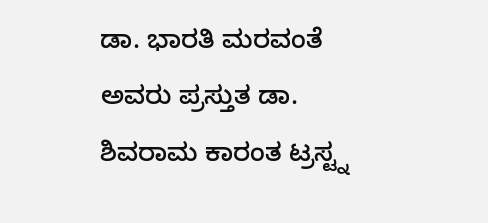ಡಾ. ಭಾರತಿ ಮರವಂತೆ ಅವರು ಪ್ರಸ್ತುತ ಡಾ. ಶಿವರಾಮ ಕಾರಂತ ಟ್ರಸ್ಟ್ನ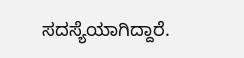ಸದಸ್ಯೆಯಾಗಿದ್ದಾರೆ.